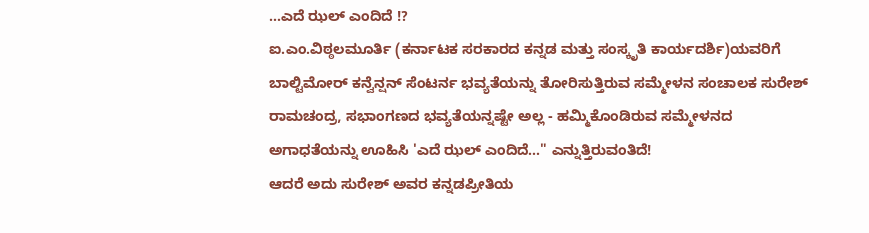...ಎದೆ ಝಲ್ ಎಂದಿದೆ !?
ಐ.ಎಂ.ವಿಠ್ಠಲಮೂರ್ತಿ (ಕರ್ನಾಟಕ ಸರಕಾರದ ಕನ್ನಡ ಮತ್ತು ಸಂಸ್ಕೃತಿ ಕಾರ್ಯದರ್ಶಿ)ಯವರಿಗೆ ಬಾಲ್ಟಿಮೋರ್ ಕನ್ವೆನ್ಷನ್ ಸೆಂಟರ್ನ ಭವ್ಯತೆಯನ್ನು ತೋರಿಸುತ್ತಿರುವ ಸಮ್ಮೇಳನ ಸಂಚಾಲಕ ಸುರೇಶ್ ರಾಮಚಂದ್ರ, ಸಭಾಂಗಣದ ಭವ್ಯತೆಯನ್ನಷ್ಟೇ ಅಲ್ಲ - ಹಮ್ಮಿಕೊಂಡಿರುವ ಸಮ್ಮೇಳನದ ಅಗಾಧತೆಯನ್ನು ಊಹಿಸಿ 'ಎದೆ ಝಲ್ ಎಂದಿದೆ..." ಎನ್ನುತ್ತಿರುವಂತಿದೆ!
ಆದರೆ ಅದು ಸುರೇಶ್ ಅವರ ಕನ್ನಡಪ್ರೀತಿಯ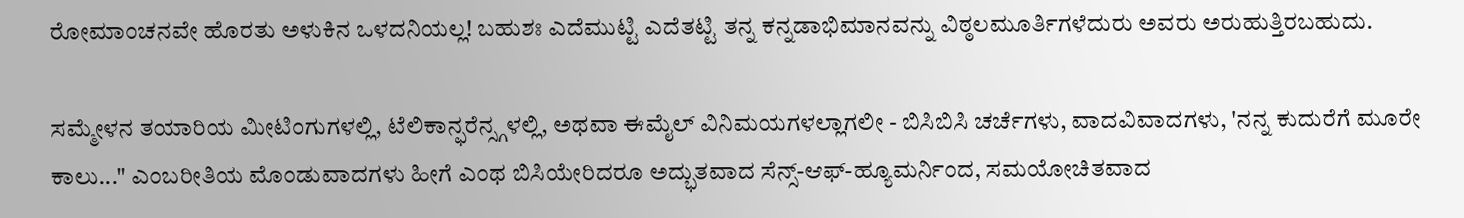ರೋಮಾಂಚನವೇ ಹೊರತು ಅಳುಕಿನ ಒಳದನಿಯಲ್ಲ! ಬಹುಶಃ ಎದೆಮುಟ್ಟಿ ಎದೆತಟ್ಟಿ ತನ್ನ ಕನ್ನಡಾಭಿಮಾನವನ್ನು ವಿಠ್ಠಲಮೂರ್ತಿಗಳೆದುರು ಅವರು ಅರುಹುತ್ತಿರಬಹುದು.

ಸಮ್ಮೇಳನ ತಯಾರಿಯ ಮೀಟಿಂಗುಗಳಲ್ಲಿ, ಟೆಲಿಕಾನ್ಫರೆನ್ಸ್ಗಳಲ್ಲಿ, ಅಥವಾ ಈಮೈಲ್ ವಿನಿಮಯಗಳಲ್ಲಾಗಲೀ - ಬಿಸಿಬಿಸಿ ಚರ್ಚೆಗಳು, ವಾದವಿವಾದಗಳು, 'ನನ್ನ ಕುದುರೆಗೆ ಮೂರೇ ಕಾಲು..." ಎಂಬರೀತಿಯ ಮೊಂಡುವಾದಗಳು ಹೀಗೆ ಎಂಥ ಬಿಸಿಯೇರಿದರೂ ಅದ್ಭುತವಾದ ಸೆನ್ಸ್-ಆಫ್-ಹ್ಯೂಮರ್ನಿಂದ, ಸಮಯೋಚಿತವಾದ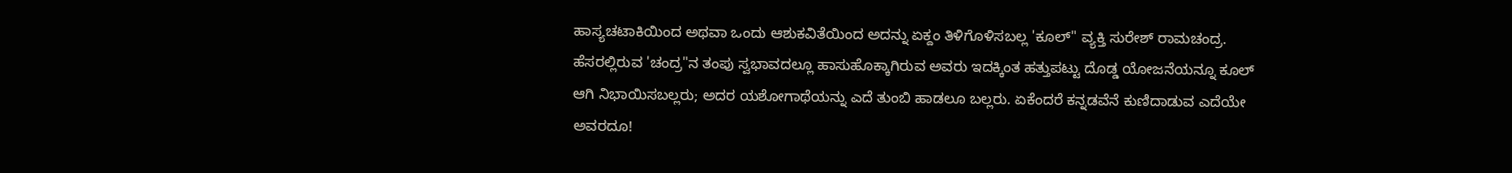ಹಾಸ್ಯಚಟಾಕಿಯಿಂದ ಅಥವಾ ಒಂದು ಆಶುಕವಿತೆಯಿಂದ ಅದನ್ನು ಏಕ್ದಂ ತಿಳಿಗೊಳಿಸಬಲ್ಲ 'ಕೂಲ್" ವ್ಯಕ್ತಿ ಸುರೇಶ್ ರಾಮಚಂದ್ರ.
ಹೆಸರಲ್ಲಿರುವ 'ಚಂದ್ರ"ನ ತಂಪು ಸ್ವಭಾವದಲ್ಲೂ ಹಾಸುಹೊಕ್ಕಾಗಿರುವ ಅವರು ಇದಕ್ಕಿಂತ ಹತ್ತುಪಟ್ಟು ದೊಡ್ಡ ಯೋಜನೆಯನ್ನೂ ಕೂಲ್ ಆಗಿ ನಿಭಾಯಿಸಬಲ್ಲರು; ಅದರ ಯಶೋಗಾಥೆಯನ್ನು ಎದೆ ತುಂಬಿ ಹಾಡಲೂ ಬಲ್ಲರು. ಏಕೆಂದರೆ ಕನ್ನಡವೆನೆ ಕುಣಿದಾಡುವ ಎದೆಯೇ ಅವರದೂ!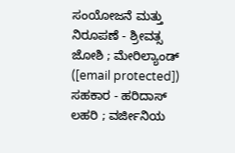ಸಂಯೋಜನೆ ಮತ್ತು ನಿರೂಪಣೆ - ಶ್ರೀವತ್ಸ ಜೋಶಿ ; ಮೇರಿಲ್ಯಾಂಡ್ ([email protected])
ಸಹಕಾರ - ಹರಿದಾಸ್ ಲಹರಿ ; ವರ್ಜೀನಿಯ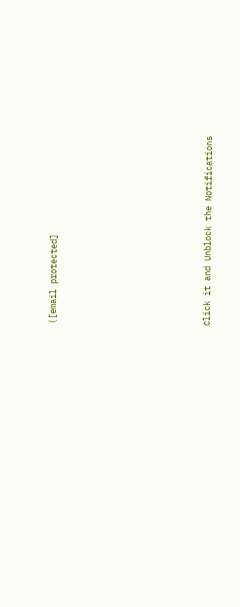([email protected]












Click it and Unblock the Notifications